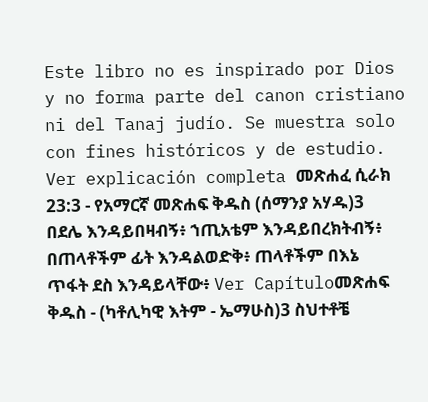Este libro no es inspirado por Dios y no forma parte del canon cristiano ni del Tanaj judío. Se muestra solo con fines históricos y de estudio. Ver explicación completa መጽሐፈ ሲራክ 23:3 - የአማርኛ መጽሐፍ ቅዱስ (ሰማንያ አሃዱ)3 በደሌ እንዳይበዛብኝ፥ ኀጢአቴም እንዳይበረክትብኝ፥ በጠላቶችም ፊት እንዳልወድቅ፥ ጠላቶችም በእኔ ጥፋት ደስ እንዳይላቸው፥ Ver Capítuloመጽሐፍ ቅዱስ - (ካቶሊካዊ እትም - ኤማሁስ)3 ስህተቶቼ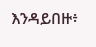እንዳይበዙ፥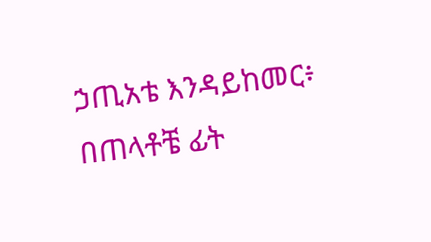ኃጢአቴ እንዳይከመር፥ በጠላቶቼ ፊት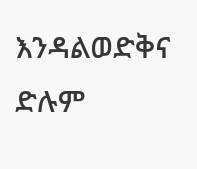እንዳልወድቅና ድሉም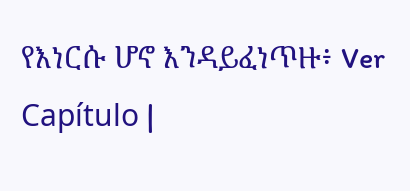የእነርሱ ሆኖ እንዳይፈነጥዙ፥ Ver Capítulo |